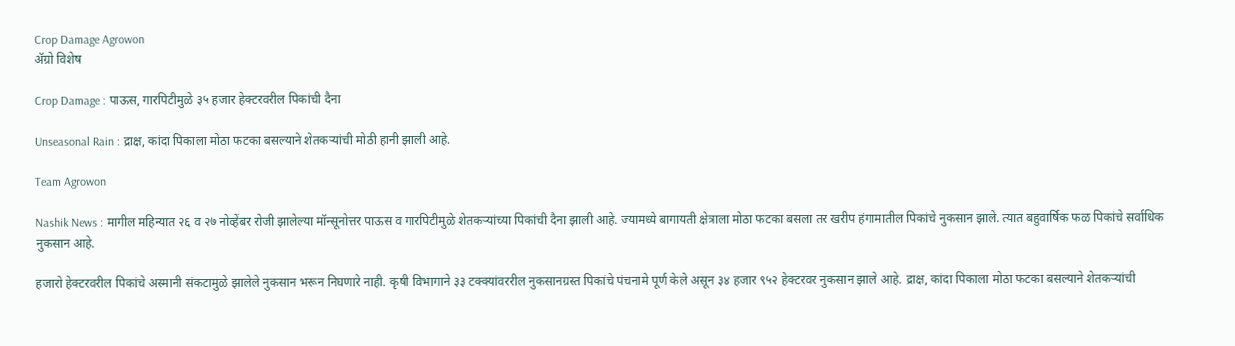Crop Damage Agrowon
ॲग्रो विशेष

Crop Damage : पाऊस, गारपिटीमुळे ३५ हजार हेक्टरवरील पिकांची दैना

Unseasonal Rain : द्राक्ष, कांदा पिकाला मोठा फटका बसल्याने शेतकऱ्यांची मोठी हानी झाली आहे.

Team Agrowon

Nashik News : मागील महिन्यात २६ व २७ नोव्हेंबर रोजी झालेल्या मॉन्सूनोत्तर पाऊस व गारपिटीमुळे शेतकऱ्यांच्या पिकांची दैना झाली आहे. ज्यामध्ये बागायती क्षेत्राला मोठा फटका बसला तर खरीप हंगामातील पिकांचे नुकसान झाले. त्यात बहुवार्षिक फळ पिकांचे सर्वाधिक नुकसान आहे.

हजारो हेक्टरवरील पिकांचे अस्मानी संकटामुळे झालेले नुकसान भरून निघणारे नाही. कृषी विभागाने ३३ टक्क्यांवररील नुकसानग्रस्त पिकांचे पंचनामे पूर्ण केले असून ३४ हजार ९५२ हेक्टरवर नुकसान झाले आहे. द्राक्ष, कांदा पिकाला मोठा फटका बसल्याने शेतकऱ्यांची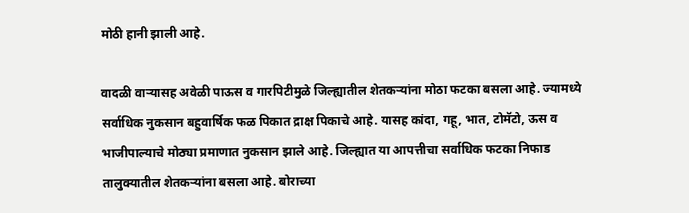मोठी हानी झाली आहे.

वादळी वाऱ्यासह अवेळी पाऊस व गारपिटीमुळे जिल्ह्यातील शेतकऱ्यांना मोठा फटका बसला आहे. ज्यामध्ये सर्वाधिक नुकसान बहुवार्षिक फळ पिकात द्राक्ष पिकाचे आहे. यासह कांदा, गहू, भात, टोमॅटो, ऊस व भाजीपाल्याचे मोठ्या प्रमाणात नुकसान झाले आहे. जिल्ह्यात या आपत्तीचा सर्वाधिक फटका निफाड तालुक्यातील शेतकऱ्यांना बसला आहे. बोराच्या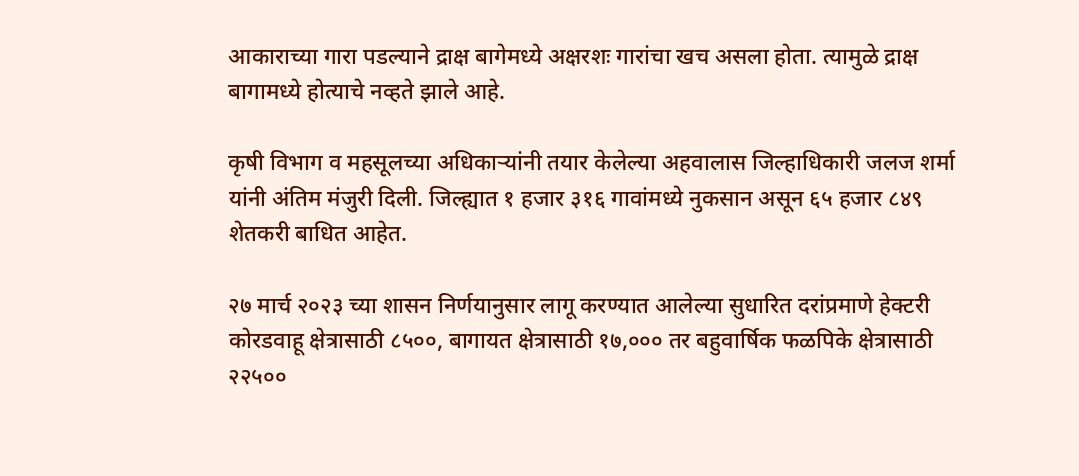आकाराच्या गारा पडल्याने द्राक्ष बागेमध्ये अक्षरशः गारांचा खच असला होता. त्यामुळे द्राक्ष बागामध्ये होत्याचे नव्हते झाले आहे.

कृषी विभाग व महसूलच्या अधिकाऱ्यांनी तयार केलेल्या अहवालास जिल्हाधिकारी जलज शर्मा यांनी अंतिम मंजुरी दिली. जिल्ह्यात १ हजार ३१६ गावांमध्ये नुकसान असून ६५ हजार ८४९ शेतकरी बाधित आहेत.

२७ मार्च २०२३ च्या शासन निर्णयानुसार लागू करण्यात आलेल्या सुधारित दरांप्रमाणे हेक्टरी कोरडवाहू क्षेत्रासाठी ८५००, बागायत क्षेत्रासाठी १७,००० तर बहुवार्षिक फळपिके क्षेत्रासाठी २२५००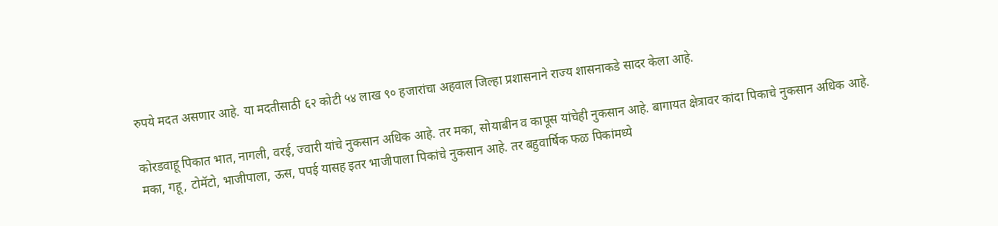रुपये मदत असणार आहे. या मदतीसाठी ६२ कोटी ५४ लाख ९० हजारांचा अहवाल जिल्हा प्रशासनाने राज्य शासनाकडे सादर केला आहे.

कोरडवाहू पिकात भात, नागली, वरई, ज्वारी यांचे नुकसान अधिक आहे. तर मका, सोयाबीन व कापूस यांचेही नुकसान आहे. बागायत क्षेत्रावर कांदा पिकाचे नुकसान अधिक आहे. मका, गहू, टोमॅटो, भाजीपाला, ऊस, पपई यासह इतर भाजीपाला पिकांचे नुकसान आहे. तर बहुवार्षिक फळ पिकांमध्ये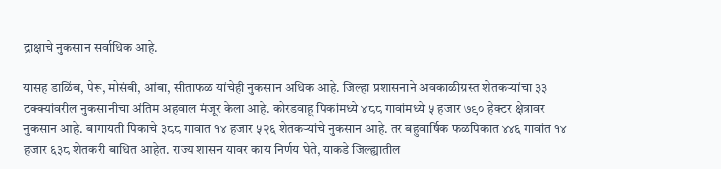द्राक्षाचे नुकसान सर्वाधिक आहे.

यासह डाळिंब, पेरू, मोसंबी, आंबा, सीताफळ यांचेही नुकसान अधिक आहे. जिल्हा प्रशासनाने अवकाळीग्रस्त शेतकऱ्यांचा ३३ टक्क्यांवरील नुकसानीचा अंतिम अहवाल मंजूर केला आहे. कोरडवाहू पिकांमध्ये ४८८ गावांमध्ये ५ हजार ७९० हेक्टर क्षेत्रावर नुकसान आहे. बागायती पिकाचे ३८८ गावात १४ हजार ५२६ शेतकऱ्यांचे नुकसान आहे. तर बहुवार्षिक फळपिकात ४४६ गावांत १४ हजार ६३८ शेतकरी बाधित आहेत. राज्य शासन यावर काय निर्णय घेते, याकडे जिल्ह्यातील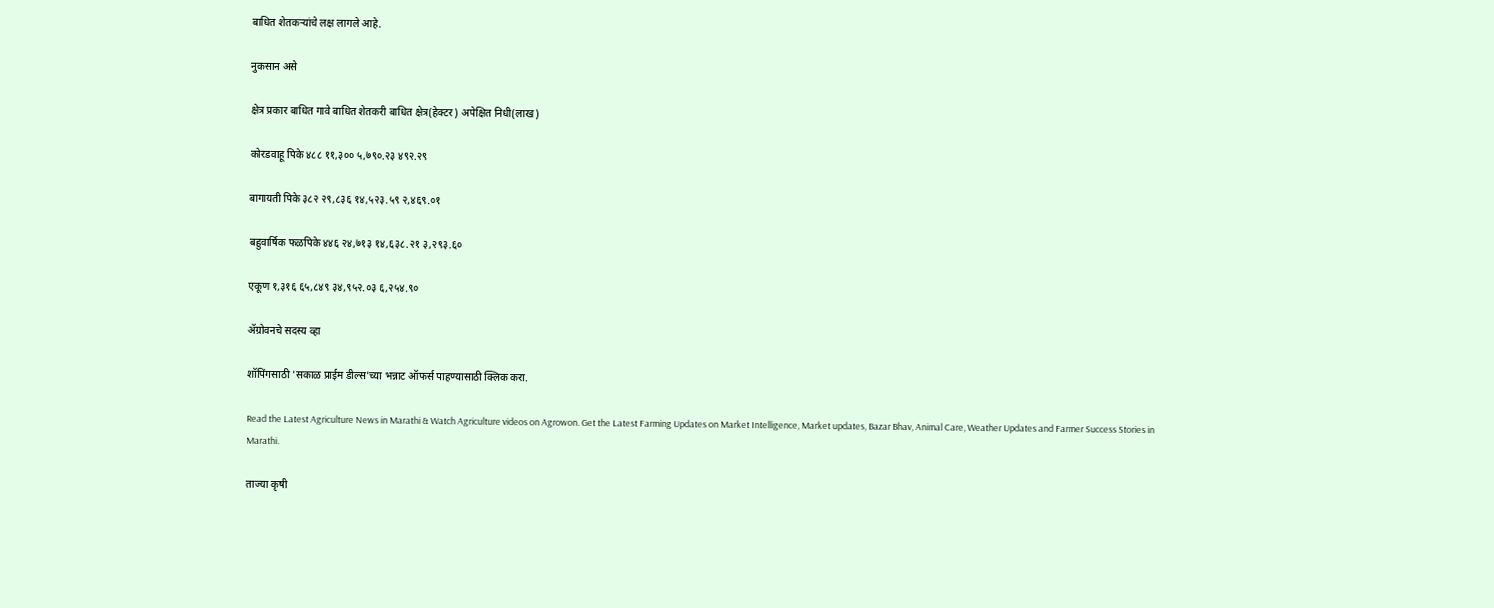बाधित शेतकऱ्यांचे लक्ष लागले आहे.

नुकसान असे

क्षेत्र प्रकार बाधित गावे बाधित शेतकरी बाधित क्षेत्र(हेक्टर) अपेक्षित निधी(लाख)

कोरडवाहू पिके ४८८ ११,३०० ५,७९०.२३ ४९२.२९

बागायती पिके ३८२ २९,८३६ १४,५२३.५९ २,४६९.०१

बहुवार्षिक फळपिके ४४६ २४,७१३ १४,६३८.२१ ३,२९३.६०

एकूण १,३१६ ६५,८४९ ३४,९५२.०३ ६,२५४.९०

ॲग्रोवनचे सदस्य व्हा

शॉपिंगसाठी 'सकाळ प्राईम डील्स'च्या भन्नाट ऑफर्स पाहण्यासाठी क्लिक करा.

Read the Latest Agriculture News in Marathi & Watch Agriculture videos on Agrowon. Get the Latest Farming Updates on Market Intelligence, Market updates, Bazar Bhav, Animal Care, Weather Updates and Farmer Success Stories in Marathi.

ताज्या कृषी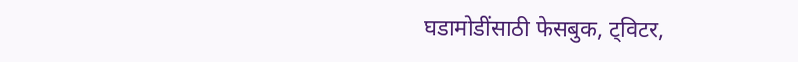घडामोडींसाठी फेसबुक, ट्विटर,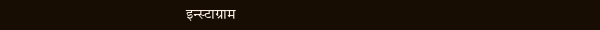इन्स्टाग्राम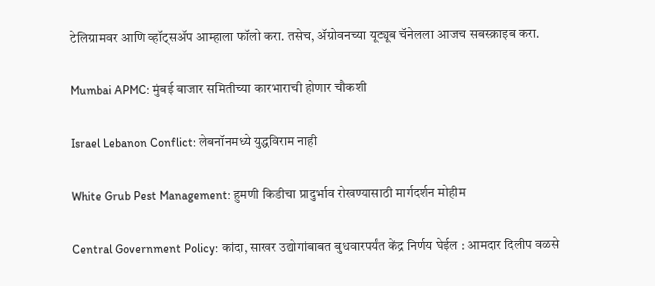टेलिग्रामवर आणि व्हॉट्सॲप आम्हाला फॉलो करा. तसेच, ॲग्रोवनच्या यूट्यूब चॅनेलला आजच सबस्क्राइब करा.

Mumbai APMC: मुंबई बाजार समितीच्या कारभाराची होणार चौकशी

Israel Lebanon Conflict: लेबनॉनमध्ये युद्धविराम नाही

White Grub Pest Management: हुमणी किडीचा प्रादुर्भाव रोखण्यासाठी मार्गदर्शन मोहीम

Central Government Policy: कांदा, साखर उद्योगांबाबत बुधवारपर्यंत केंद्र निर्णय घेईल : आमदार दिलीप वळसे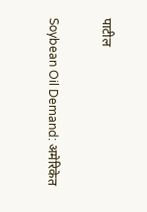पाटील

Soybean Oil Demand: अमेरिकेत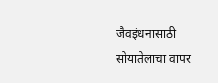जैवइंधनासाठी सोयातेलाचा वापर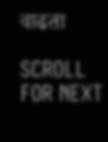वाढता

SCROLL FOR NEXT